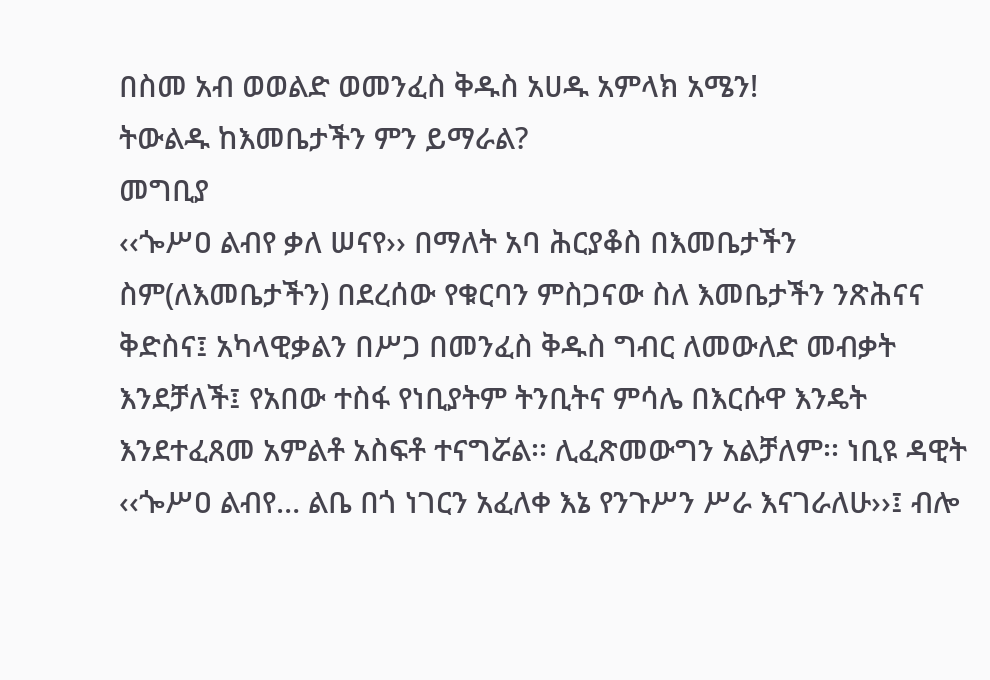በስመ አብ ወወልድ ወመንፈስ ቅዱስ አሀዱ አምላክ አሜን!
ትውልዱ ከእመቤታችን ምን ይማራል?
መግቢያ
‹‹ጐሥዐ ልብየ ቃለ ሠናየ›› በማለት አባ ሕርያቆስ በእመቤታችን ስም(ለእመቤታችን) በደረሰው የቁርባን ምስጋናው ስለ እመቤታችን ንጽሕናና ቅድስና፤ አካላዊቃልን በሥጋ በመንፈስ ቅዱስ ግብር ለመውለድ መብቃት እንደቻለች፤ የአበው ተስፋ የነቢያትም ትንቢትና ምሳሌ በእርሱዋ እንዴት እንደተፈጸመ አምልቶ አስፍቶ ተናግሯል፡፡ ሊፈጽመውግን አልቻለም፡፡ ነቢዩ ዳዊት ‹‹ጐሥዐ ልብየ… ልቤ በጎ ነገርን አፈለቀ እኔ የንጉሥን ሥራ እናገራለሁ››፤ ብሎ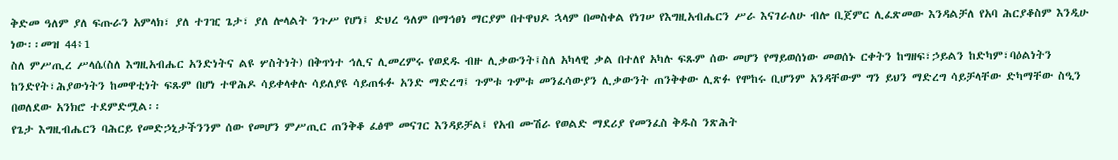ቅድመ ዓለም ያለ ፍጡራን አምላክ፣ ያለ ተገዢ ጌታ፣ ያለ ሎላልት ንጉሥ የሆነ፤ ድህረ ዓለም በማኅፀነ ማርያም በተዋህዶ ኋላም በመስቀል የነገሠ የእግዚአብሔርን ሥራ እናገራለሁ ብሎ ቢጀምር ሊፈጽመው እንዳልቻለ የአባ ሕርያቆስም እንዲሁ ነው፡፡መዝ 44፥1
ስለ ምሥጢረ ሥላሴ(ስለ እግዚአብሔር አንድነትና ልዩ ሦስትነት) በቅጥነተ ኅሊና ሊመረምሩ የወደዱ ብዙ ሊቃውንት፤ስለ አካላዊ ቃል በተለየ አካሉ ፍጹም ሰው መሆን የማይወሰነው መወሰኑ ርቀትን ከግዘፍ፣ኃይልን ከድካም፣ባዕልነትን ከንድየት፣ሕያውነትን ከመዋቲነት ፍጹም በሆነ ተዋሕዶ ሳይቀላቀሉ ሳይለያዩ ሳይጠፋፉ አንድ ማድረግ፤ ጉምቱ ጉምቱ መንፈሳውያን ሊቃውንት ጠንቅቀው ሊጽፉ የሞከሩ ቢሆንም አንዳቸውም ግን ይህን ማድረግ ሳይቻላቸው ድካማቸው ስዒን በወለደው አንክሮ ተደምድሟል፡፡
የጌታ እግዚብሔርን ባሕርይ የመድኃኒታችንንም ሰው የመሆን ምሥጢር ጠንቅቆ ፈፅሞ መናገር እንዳይቻል፤ የአብ ሙሽራ የወልድ ማደሪያ የመንፈስ ቅዱስ ንጽሕት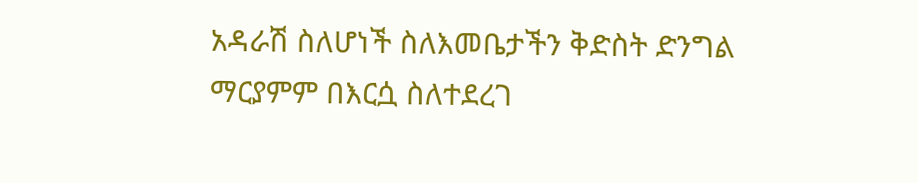አዳራሽ ስለሆነች ስለእመቤታችን ቅድስት ድንግል ማርያምም በእርሷ ስለተደረገ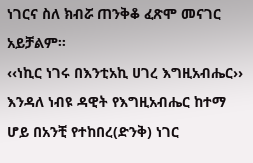ነገርና ስለ ክብሯ ጠንቅቆ ፈጽሞ መናገር አይቻልም፡፡
‹‹ነኪር ነገሩ በእንቲአኪ ሀገረ እግዚአብሔር›› እንዳለ ነብዩ ዳዊት የእግዚአብሔር ከተማ ሆይ በአንቺ የተከበረ(ድንቅ) ነገር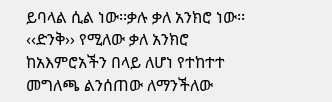ይባላል ሲል ነው፡፡ቃሉ ቃለ አንክሮ ነው፡፡‹‹ድንቅ›› የሚለው ቃለ አንክሮ ከአእምሮአችን በላይ ለሆነ የተከተተ መግለጫ ልንሰጠው ለማንችለው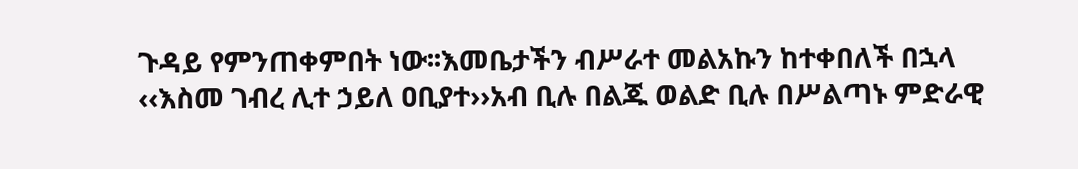ጉዳይ የምንጠቀምበት ነው፡፡እመቤታችን ብሥራተ መልአኩን ከተቀበለች በኋላ ‹‹እስመ ገብረ ሊተ ኃይለ ዐቢያተ››አብ ቢሉ በልጁ ወልድ ቢሉ በሥልጣኑ ምድራዊ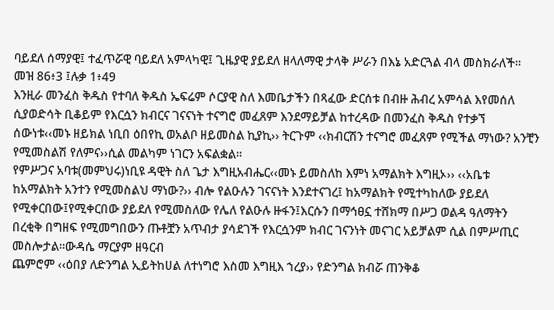ባይደለ ሰማያዊ፤ ተፈጥሯዊ ባይደለ አምላካዊ፤ ጊዜያዊ ያይደለ ዘላለማዊ ታላቅ ሥራን በእኔ አድርጓል ብላ መስክራለች፡፡መዝ 86፥3 ፤ሉቃ 1፥49
እንዚራ መንፈስ ቅዱስ የተባለ ቅዱስ ኤፍሬም ሶርያዊ ስለ እመቤታችን በጻፈው ድርሰቱ በብዙ ሕብረ አምሳል እየመሰለ ሲያወድሳት ቢቆይም የእርሷን ክብርና ገናናነት ተናግሮ መፈጸም እንደማይቻል ከተረዳው በመንፈስ ቅዱስ የተቃኘ ሰውነቱ‹‹መኑ ዘይክል ነቢበ ዕበየኪ ወአልቦ ዘይመስል ኪያኪ›› ትርጉም ‹‹ክብርሽን ተናግሮ መፈጸም የሚችል ማነው? አንቺን የሚመስልሽ የለምና››ሲል መልካም ነገርን አፍልቋል፡፡
የምሥጋና አባቱ(መምህሩ)ነቢዩ ዳዊት ስለ ጌታ እግዚአብሔር‹‹መኑ ይመስለከ እምነ አማልክት እግዚኦ›› ‹‹አቤቱ ከአማልክት አንተን የሚመስልህ ማነው?›› ብሎ የልዑሉን ገናናነት እንደተናገረ፤ ከአማልክት የሚተካከለው ያይደለ የሚቀርበው፤የሚቀርበው ያይደለ የሚመስለው የሌለ የልዑሉ ዙፋን፤እርሱን በማኅፀኗ ተሸክማ በሥጋ ወልዳ ዓለማትን በረቂቅ በግዘፍ የሚመግበውን ጡቶቿን አጥብታ ያሳደገች የእርሷንም ክብር ገናንነት መናገር አይቻልም ሲል በምሥጢር መስሎታል፡፡ውዳሴ ማርያም ዘዓርብ
ጨምሮም ‹‹ዕበያ ለድንግል ኢይትከሀል ለተነግሮ እስመ እግዚእ ኀረያ›› የድንግል ክብሯ ጠንቅቆ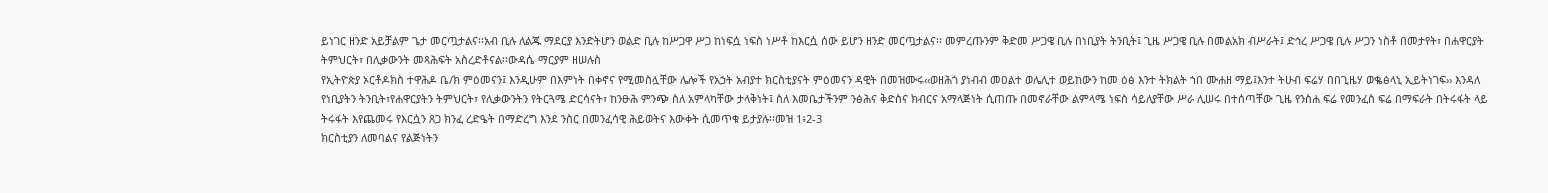ይነገር ዘንድ አይቻልም ጌታ መርጧታልና፡፡አብ ቢሉ ለልጁ ማደርያ እንድትሆን ወልድ ቢሉ ከሥጋዋ ሥጋ ከነፍሷ ነፍስ ነሥቶ ከእርሷ ሰው ይሆን ዘንድ መርጧታልና፡፡ መምረጡንም ቅድመ ሥጋዌ ቢሉ በነቢያት ትንቢት፤ ጊዜ ሥጋዌ ቢሉ በመልአክ ብሥራት፤ ድኅረ ሥጋዌ ቢሉ ሥጋን ነስቶ በመታየት፣ በሐዋርያት ትምህርት፣ በሊቃውንት መጻሕፍት አስረድቶናል፡፡ውዳሴ ማርያም ዘሠሉስ
የኢትዮጵያ ኦርቶዶክስ ተዋሕዶ ቤ/ክ ምዕመናን፤ እንዲሁም በእምነት በቀኖና የሚመስሏቸው ሌሎች የአኃት አብያተ ክርስቲያናት ምዕመናን ዳዊት በመዝሙሩ‹‹ወዘሕጎ ያነብብ መዐልተ ወሌሊተ ወይከውን ከመ ዕፅ እንተ ትክልት ኀበ ሙሐዘ ማይ፤እንተ ትሁብ ፍሬሃ በበጊዜሃ ወቈፅላኒ ኢይትነገፍ›› እንዳለ የነቢያትን ትንቢት፣የሐዋርያትን ትምህርት፣ የሊቃውንትን የትርጓሜ ድርሳናት፣ ከንፁሕ ምንጭ ስለ አምላካቸው ታላቅነት፤ ስለ እመቤታችንም ንፅሕና ቅድስና ክብርና አማላጅነት ሲጠጡ በመኖራቸው ልምላሜ ነፍስ ሳይለያቸው ሥራ ሊሠሩ በተሰጣቸው ጊዜ የንስሐ ፍሬ የመንፈስ ፍሬ በማፍራት በትሩፋት ላይ ትሩፋት እየጨመሩ የእርሷን ጸጋ ክንፈ ረድዔት በማድረግ እንደ ንስር በመንፈሳዊ ሕይወትና እውቀት ሲመጥቁ ይታያሉ፡፡መዝ 1፥2-3
ክርስቲያን ለመባልና የልጅነትን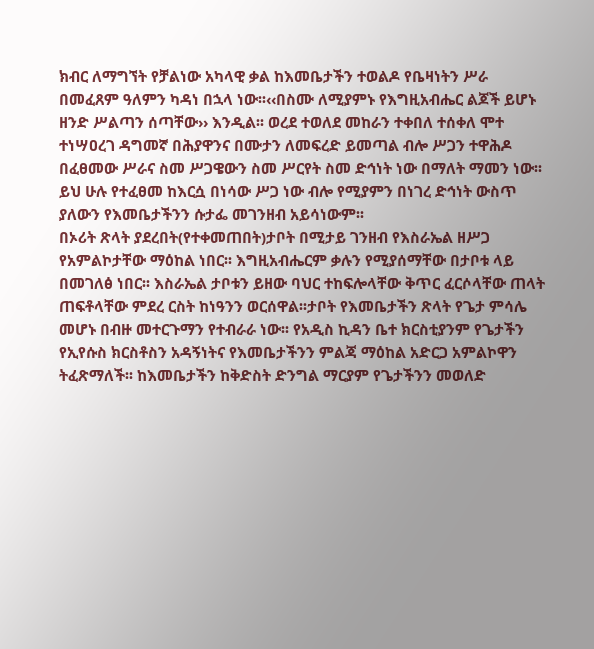ክብር ለማግኘት የቻልነው አካላዊ ቃል ከእመቤታችን ተወልዶ የቤዛነትን ሥራ በመፈጸም ዓለምን ካዳነ በኋላ ነው፡፡‹‹በስሙ ለሚያምኑ የእግዚአብሔር ልጆች ይሆኑ ዘንድ ሥልጣን ሰጣቸው›› እንዲል፡፡ ወረደ ተወለደ መከራን ተቀበለ ተሰቀለ ሞተ ተነሣዐረገ ዳግመኛ በሕያዋንና በሙታን ለመፍረድ ይመጣል ብሎ ሥጋን ተዋሕዶ በፈፀመው ሥራና ስመ ሥጋዌውን ስመ ሥርየት ስመ ድኅነት ነው በማለት ማመን ነው፡፡ይህ ሁሉ የተፈፀመ ከእርሷ በነሳው ሥጋ ነው ብሎ የሚያምን በነገረ ድኅነት ውስጥ ያለውን የእመቤታችንን ሱታፌ መገንዘብ አይሳነውም፡፡
በኦሪት ጽላት ያደረበት(የተቀመጠበት)ታቦት በሚታይ ገንዘብ የእስራኤል ዘሥጋ የአምልኮታቸው ማዕከል ነበር፡፡ እግዚአብሔርም ቃሉን የሚያሰማቸው በታቦቱ ላይ በመገለፅ ነበር፡፡ እስራኤል ታቦቱን ይዘው ባህር ተከፍሎላቸው ቅጥር ፈርሶላቸው ጠላት ጠፍቶላቸው ምደረ ርስት ከነዓንን ወርሰዋል፡፡ታቦት የእመቤታችን ጽላት የጌታ ምሳሌ መሆኑ በብዙ መተርጉማን የተብራራ ነው፡፡ የአዲስ ኪዳን ቤተ ክርስቲያንም የጌታችን የኢየሱስ ክርስቶስን አዳኝነትና የእመቤታችንን ምልጃ ማዕከል አድርጋ አምልኮዋን ትፈጽማለች፡፡ ከእመቤታችን ከቅድስት ድንግል ማርያም የጌታችንን መወለድ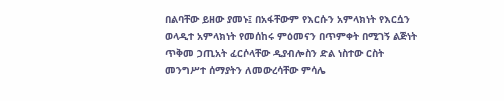በልባቸው ይዘው ያመኑ፤ በአፋቸውም የእርሱን አምላክነት የእርሷን ወላዲተ አምላክነት የመሰከሩ ምዕመናን በጥምቀት በሚገኝ ልጅነት ጥቅመ ኃጢአት ፈርሶላቸው ዲያብሎስን ድል ነስተው ርስት መንግሥተ ሰማያትን ለመውረሳቸው ምሳሌ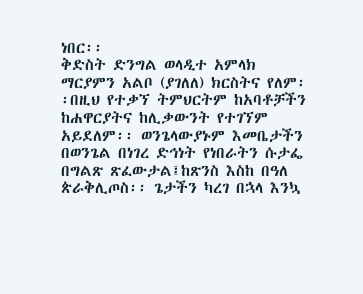ነበር፡፡
ቅድስት ድንግል ወላዲተ አምላክ ማርያምን አልቦ (ያገለለ) ክርስትና የለም፡፡በዚህ የተቃኘ ትምህርትም ከአባቶቻችን ከሐዋርያትና ከሊቃውንት የተገኘም አይደለም፡፡ ወንጌላውያኑም እመቤታችን በወንጌል በነገረ ድኅነት የነበራትን ሱታፌ በግልጽ ጽፈውታል፤ከጽንስ እስከ በዓለ ጵራቅሊጦስ፡፡ ጌታችን ካረገ በኋላ እንኳ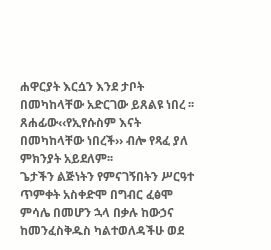ሐዋርያት እርሷን እንደ ታቦት በመካከላቸው አድርገው ይጸልዩ ነበረ ፡፡ጸሐፊው‹‹የኢየሱስም እናት በመካከላቸው ነበረች›› ብሎ የጻፈ ያለ ምክንያት አይደለም፡፡
ጌታችን ልጅነትን የምናገኝበትን ሥርዓተ ጥምቀት አስቀድሞ በግብር ፈፅሞ ምሳሌ በመሆን ኋላ በቃሉ ከውኃና ከመንፈስቅዱስ ካልተወለዳችሁ ወደ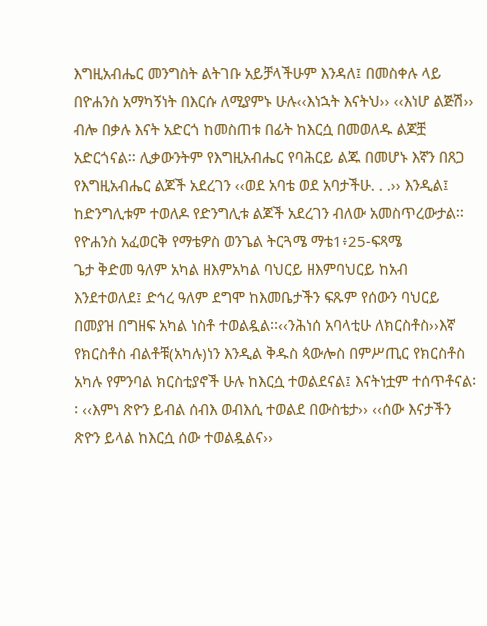እግዚአብሔር መንግስት ልትገቡ አይቻላችሁም እንዳለ፤ በመስቀሉ ላይ በዮሐንስ አማካኝነት በእርሱ ለሚያምኑ ሁሉ‹‹እነኋት እናትህ›› ‹‹እነሆ ልጅሽ›› ብሎ በቃሉ እናት አድርጎ ከመስጠቱ በፊት ከእርሷ በመወለዱ ልጆቿ አድርጎናል፡፡ ሊቃውንትም የእግዚአብሔር የባሕርይ ልጁ በመሆኑ እኛን በጸጋ የእግዚአብሔር ልጆች አደረገን ‹‹ወደ አባቴ ወደ አባታችሁ. . .›› እንዲል፤ ከድንግሊቱም ተወለዶ የድንግሊቱ ልጆች አደረገን ብለው አመስጥረውታል፡፡የዮሐንስ አፈወርቅ የማቴዎስ ወንጌል ትርጓሜ ማቴ1፥25-ፍጻሜ
ጌታ ቅድመ ዓለም አካል ዘእምአካል ባህርይ ዘእምባህርይ ከአብ እንደተወለደ፤ ድኅረ ዓለም ደግሞ ከእመቤታችን ፍጹም የሰውን ባህርይ በመያዝ በግዘፍ አካል ነስቶ ተወልዷል፡፡‹‹ንሕነሰ አባላቲሁ ለክርስቶስ››እኛ የክርስቶስ ብልቶቹ(አካሉ)ነን እንዲል ቅዱስ ጳውሎስ በምሥጢር የክርስቶስ አካሉ የምንባል ክርስቲያኖች ሁሉ ከእርሷ ተወልደናል፤ እናትነቷም ተሰጥቶናል፡፡ ‹‹እምነ ጽዮን ይብል ሰብእ ወብእሲ ተወልደ በውስቴታ›› ‹‹ሰው እናታችን ጽዮን ይላል ከእርሷ ሰው ተወልዷልና››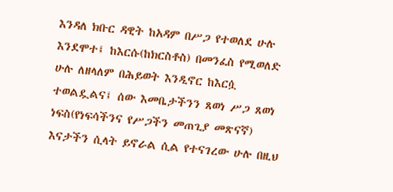እንዳለ ክቡር ዳዊት ከአዳም በሥጋ የተወለደ ሁሉ እንደሞተ፤ ከእርሱ(ከክርስቶስ) በመንፈስ የሚወለድ ሁሉ ለዘላለም በሕይወት እንዲኖር ከእርሷ ተወልዷልና፤ ሰው እመቤታችንን ጸወነ ሥጋ ጸወነ ነፍስ(የነፍሳችንና የሥጋችን መጠጊያ መጽናኛ) እናታችን ሲላት ይኖራል ሲል የተናገረው ሁሉ በዚህ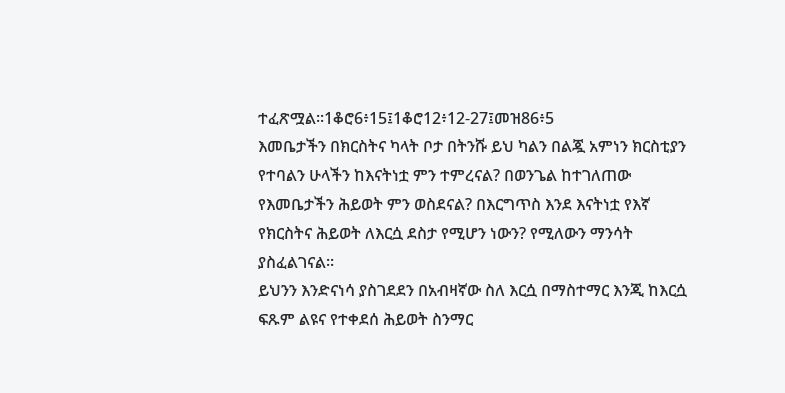ተፈጽሟል፡፡1ቆሮ6፥15፤1ቆሮ12፥12-27፤መዝ86፥5
እመቤታችን በክርስትና ካላት ቦታ በትንሹ ይህ ካልን በልጇ አምነን ክርስቲያን የተባልን ሁላችን ከእናትነቷ ምን ተምረናል? በወንጌል ከተገለጠው የእመቤታችን ሕይወት ምን ወስደናል? በእርግጥስ እንደ እናትነቷ የእኛ የክርስትና ሕይወት ለእርሷ ደስታ የሚሆን ነውን? የሚለውን ማንሳት ያስፈልገናል፡፡
ይህንን እንድናነሳ ያስገደደን በአብዛኛው ስለ እርሷ በማስተማር እንጂ ከእርሷ ፍጹም ልዩና የተቀደሰ ሕይወት ስንማር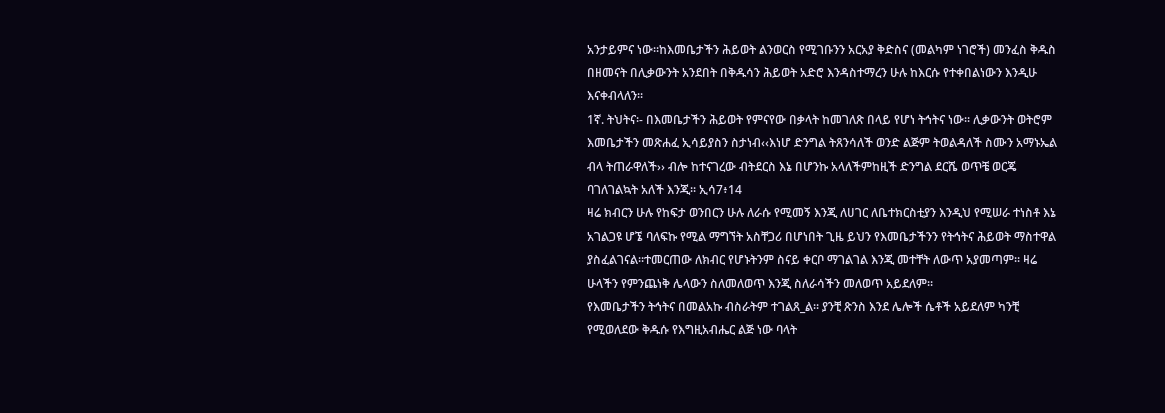አንታይምና ነው፡፡ከእመቤታችን ሕይወት ልንወርስ የሚገቡንን አርአያ ቅድስና (መልካም ነገሮች) መንፈስ ቅዱስ በዘመናት በሊቃውንት አንደበት በቅዱሳን ሕይወት አድሮ እንዳስተማረን ሁሉ ከእርሱ የተቀበልነውን እንዲሁ እናቀብላለን፡፡
1ኛ. ትህትና፡- በእመቤታችን ሕይወት የምናየው በቃላት ከመገለጽ በላይ የሆነ ትኅትና ነው፡፡ ሊቃውንት ወትሮም እመቤታችን መጽሐፈ ኢሳይያስን ስታነብ‹‹እነሆ ድንግል ትጸንሳለች ወንድ ልጅም ትወልዳለች ስሙን አማኑኤል ብላ ትጠራዋለች›› ብሎ ከተናገረው ብትደርስ እኔ በሆንኩ አላለችምከዚች ድንግል ደርሼ ወጥቼ ወርጄ ባገለገልኳት አለች እንጂ፡፡ ኢሳ7፥14
ዛሬ ክብርን ሁሉ የከፍታ ወንበርን ሁሉ ለራሱ የሚመኝ እንጂ ለሀገር ለቤተክርስቲያን እንዲህ የሚሠራ ተነስቶ እኔ አገልጋዩ ሆኜ ባለፍኩ የሚል ማግኘት አስቸጋሪ በሆነበት ጊዜ ይህን የእመቤታችንን የትኅትና ሕይወት ማስተዋል ያስፈልገናል፡፡ተመርጠው ለክብር የሆኑትንም ስናይ ቀርቦ ማገልገል እንጂ መተቸት ለውጥ አያመጣም፡፡ ዛሬ ሁላችን የምንጨነቅ ሌላውን ስለመለወጥ እንጂ ስለራሳችን መለወጥ አይደለም፡፡
የእመቤታችን ትኅትና በመልአኩ ብስራትም ተገልጸ_ል፡፡ ያንቺ ጽንስ እንደ ሌሎች ሴቶች አይደለም ካንቺ የሚወለደው ቅዱሱ የእግዚአብሔር ልጅ ነው ባላት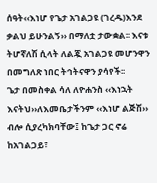ሰዓት‹‹እነሆ የጌታ አገልጋዩ (ገረዱ)እንደ ቃልህ ይሁንልኝ›› በማለቷ ታውቋል፡፡ እናቱ ትሆኛለሽ ሲላት ለልጇ አገልጋዩ መሆንዋን በመግለጽ ነበር ትኅትናዋን ያሳየች፡፡
ጌታ በመስቀል ሳለ ለዮሐንስ ‹‹እነኋት እናትህ››ለእመቤታችንም ‹‹እነሆ ልጅሽ›› ብሎ ሲያረካክባቸው፤ ከጌታ ጋር ኖሬ ከአገልጋይ፣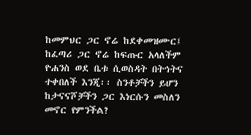ከመምህር ጋር ኖሬ ከደቀመዝሙር፤ ከፈጣሪ ጋር ኖሬ ከፍጡር አላለችም ዮሐንስ ወደ ቤቱ ሲወስዳት በትኅትና ተቀበለች እንጂ፡፡ ስንቶቻችን ይሆን ከታናናሾቻችን ጋር እነርሱን መስለን መኖር የምንችል?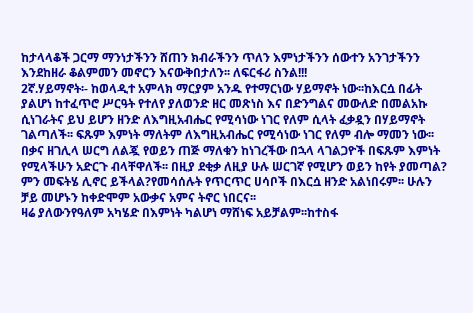ከታላላቆች ጋርማ ማንነታችንን ሸጠን ክብራችንን ጥለን እምነታችንን ሰውተን አንገታችንን እንደከዘራ ቆልምመን መኖርን እናውቅበታለን፡፡ ለፍርፋሪ ስንል!!!
2ኛ.ሃይማኖት፡- ከወላዲተ አምላክ ማርያም አንዱ የተማርነው ሃይማኖት ነው፡፡ከእርሷ በፊት ያልሆነ ከተፈጥሮ ሥርዓት የተለየ ያለወንድ ዘር መጽነስ እና በድንግልና መውለድ በመልአኩ ሲነገራትና ይህ ይሆን ዘንድ ለእግዚአብሔር የሚሳነው ነገር የለም ሲላት ፈቃዷን በሃይማኖት ገልጣለች፡፡ ፍጹም እምነት ማለትም ለእግዚአብሔር የሚሳነው ነገር የለም ብሎ ማመን ነው፡፡
በቃና ዘገሊላ ሠርግ ለልጇ የወይን ጠጅ ማለቁን ከነገረችው በኋላ ላገልጋዮች በፍጹም እምነት የሚላችሁን አድርጉ ብላቸዋለች፡፡ በዚያ ደቂቃ ለዚያ ሁሉ ሠርገኛ የሚሆን ወይን ከየት ያመጣል? ምን መፍትሄ ሊኖር ይችላል?የመሳሰሉት የጥርጥር ሀሳቦች በእርሷ ዘንድ አልነበሩም፡፡ ሁሉን ቻይ መሆኑን ከቀድሞም አውቃና አምና ትኖር ነበርና፡፡
ዛሬ ያለውንየዓለም አካሄድ በእምነት ካልሆነ ማሸነፍ አይቻልም፡፡ከተስፋ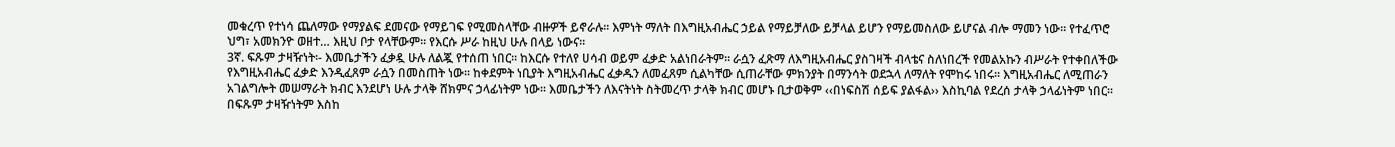መቁረጥ የተነሳ ጨለማው የማያልፍ ደመናው የማይገፍ የሚመስላቸው ብዙዎች ይኖራሉ፡፡ እምነት ማለት በእግዚአብሔር ኃይል የማይቻለው ይቻላል ይሆን የማይመስለው ይሆናል ብሎ ማመን ነው፡፡ የተፈጥሮ ህግ፣ አመክንዮ ወዘተ… እዚህ ቦታ የላቸውም፡፡ የእርሱ ሥራ ከዚህ ሁሉ በላይ ነውና፡፡
3ኛ. ፍጹም ታዛዥነት፡- እመቤታችን ፈቃዷ ሁሉ ለልጇ የተሰጠ ነበር፡፡ ከእርሱ የተለየ ሀሳብ ወይም ፈቃድ አልነበራትም፡፡ ራሷን ፈጽማ ለእግዚአብሔር ያስገዛች ብላቴና ስለነበረች የመልአኩን ብሥራት የተቀበለችው የእግዚአብሔር ፈቃድ እንዲፈጸም ራሷን በመስጠት ነው፡፡ ከቀደምት ነቢያት እግዚአብሔር ፈቃዱን ለመፈጸም ሲልካቸው ሲጠራቸው ምክንያት በማንሳት ወደኋላ ለማለት የሞከሩ ነበሩ፡፡ እግዚአብሔር ለሚጠራን አገልግሎት መሠማራት ክብር እንደሆነ ሁሉ ታላቅ ሸክምና ኃላፊነትም ነው፡፡ እመቤታችን ለእናትነት ስትመረጥ ታላቅ ክብር መሆኑ ቢታወቅም ‹‹በነፍስሽ ሰይፍ ያልፋል›› እስኪባል የደረሰ ታላቅ ኃላፊነትም ነበር፡፡ በፍጹም ታዛዥነትም እስከ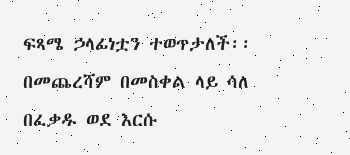ፍጻሜ ኃላፊነቷን ተወጥታለች፡፡ በመጨረሻም በመስቀል ላይ ሳለ በፈቃዱ ወደ እርሱ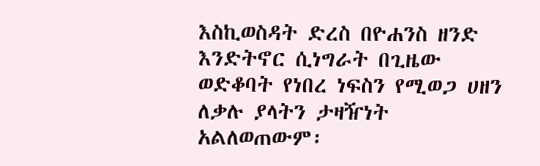እስኪወስዳት ድረስ በዮሐንስ ዘንድ እንድትኖር ሲነግራት በጊዜው ወድቆባት የነበረ ነፍስን የሚወጋ ሀዘን ለቃሉ ያላትን ታዛዥነት አልለወጠውም፡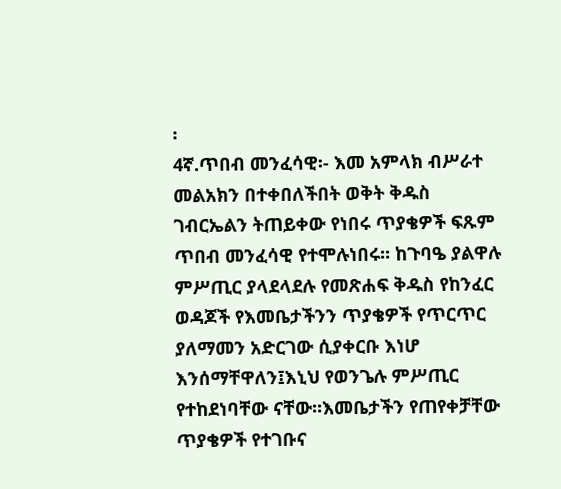፡
4ኛ.ጥበብ መንፈሳዊ፡- እመ አምላክ ብሥራተ መልአክን በተቀበለችበት ወቅት ቅዱስ ገብርኤልን ትጠይቀው የነበሩ ጥያቄዎች ፍጹም ጥበብ መንፈሳዊ የተሞሉነበሩ፡፡ ከጉባዔ ያልዋሉ ምሥጢር ያላደላደሉ የመጽሐፍ ቅዱስ የከንፈር ወዳጆች የእመቤታችንን ጥያቄዎች የጥርጥር ያለማመን አድርገው ሲያቀርቡ እነሆ እንሰማቸዋለን፤እኒህ የወንጌሉ ምሥጢር የተከደነባቸው ናቸው፡፡እመቤታችን የጠየቀቻቸው ጥያቄዎች የተገቡና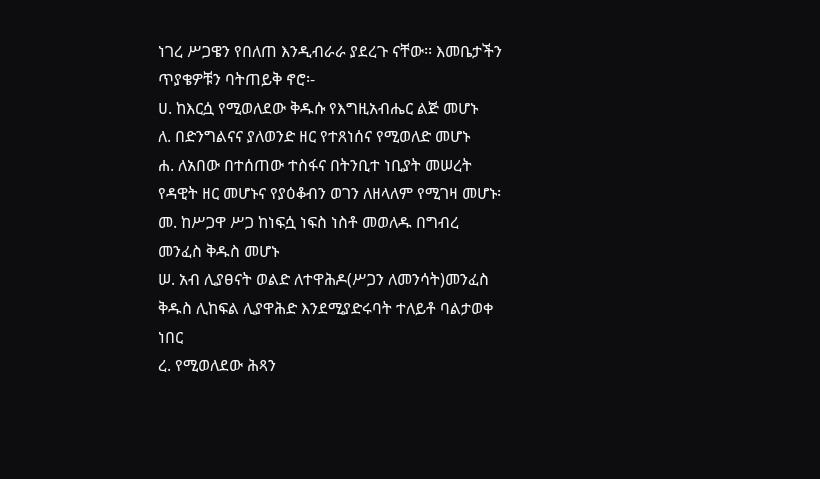ነገረ ሥጋዌን የበለጠ እንዲብራራ ያደረጉ ናቸው፡፡ እመቤታችን ጥያቄዎቹን ባትጠይቅ ኖሮ፡-
ሀ. ከእርሷ የሚወለደው ቅዱሱ የእግዚአብሔር ልጅ መሆኑ
ለ. በድንግልናና ያለወንድ ዘር የተጸነሰና የሚወለድ መሆኑ
ሐ. ለአበው በተሰጠው ተስፋና በትንቢተ ነቢያት መሠረት የዳዊት ዘር መሆኑና የያዕቆብን ወገን ለዘላለም የሚገዛ መሆኑ፡
መ. ከሥጋዋ ሥጋ ከነፍሷ ነፍስ ነስቶ መወለዱ በግብረ መንፈስ ቅዱስ መሆኑ
ሠ. አብ ሊያፀናት ወልድ ለተዋሕዶ(ሥጋን ለመንሳት)መንፈስ ቅዱስ ሊከፍል ሊያዋሕድ እንደሚያድሩባት ተለይቶ ባልታወቀ ነበር
ረ. የሚወለደው ሕጻን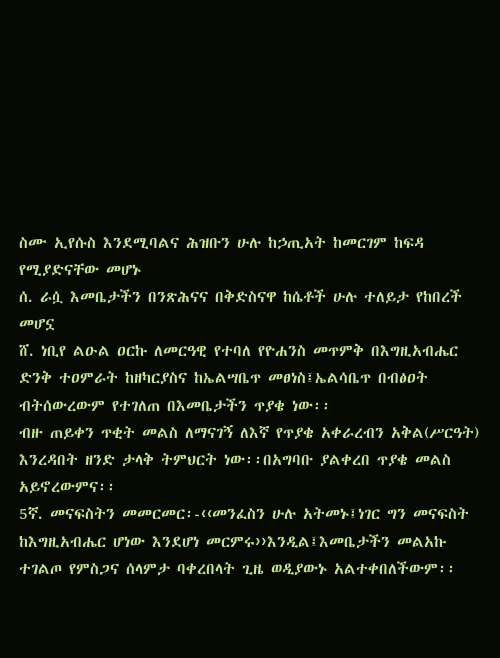ስሙ ኢየሱስ እንደሚባልና ሕዝቡን ሁሉ ከኃጢአት ከመርገም ከፍዳ የሚያድናቸው መሆኑ
ሰ. ራሷ እመቤታችን በንጽሕናና በቅድስናዋ ከሴቶች ሁሉ ተለይታ የከበረች መሆኗ
ሸ. ነቢየ ልዑል ዐርኩ ለመርዓዊ የተባለ የዮሐንስ መጥምቅ በእግዚአብሔር ድንቅ ተዐምራት ከዘካርያስና ከኤልሣቤጥ መፀነስ፤ኤልሳቤጥ በብፅዐት ብትሰውረውም የተገለጠ በእመቤታችን ጥያቄ ነው፡፡
ብዙ ጠይቀን ጥቂት መልስ ለማናገኝ ለእኛ የጥያቄ አቀራረብን አቅል(ሥርዓት) እንረዳበት ዘንድ ታላቅ ትምህርት ነው፡፡በአግባቡ ያልቀረበ ጥያቄ መልስ አይኖረውምና፡፡
5ኛ. መናፍስትን መመርመር፡-‹‹መንፈስን ሁሉ አትመኑ፤ነገር ግን መናፍስት ከእግዚአብሔር ሆነው እንደሆነ መርምሩ››እንዲል፤እመቤታችን መልአኩ ተገልጦ የምስጋና ሰላምታ ባቀረበላት ጊዜ ወዲያውኑ አልተቀበለችውም፡፡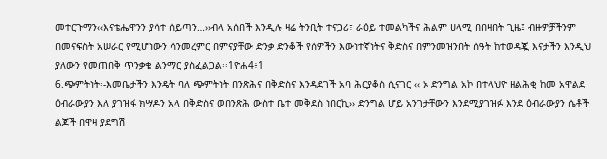መተርጉማን‹‹እናቴሔዋንን ያሳተ ሰይጣን…››ብላ አሰበች እንዲሉ ዛሬ ትንቢት ተናጋሪ፣ ራዕይ ተመልካችና ሕልም ሀላሚ በበዛበት ጊዜ፤ ብዙዎቻችንም በመናፍስት አሠራር የሚሆነውን ሳንመረምር በምናያቸው ድንቃ ድንቆች የሰዎችን እውነተኛነትና ቅድስና በምንመዝንበት ሰዓት ከተወዳጇ እናታችን እንዲህ ያለውን የመጠበቅ ጥንቃቄ ልንማር ያስፈልጋል፡፡1ዮሐ4፥1
6.ጭምትነት፡-እመቤታችን እንዴት ባለ ጭምትነት በንጽሕና በቅድስና እንዳደገች አባ ሕርያቆስ ሲናገር ‹‹ ኦ ድንግል አኮ በተላህዮ ዘልሕቂ ከመ አዋልደ ዕብራውያን እለ ያገዝፋ ክሣዶን አላ በቅድስና ወበንጽሕ ውስተ ቤተ መቅደስ ነበርኪ›› ድንግል ሆይ አንገታቸውን እንደሚያገዝፉ እንደ ዕብራውያን ሴቶች ልጆች በዋዛ ያደግሽ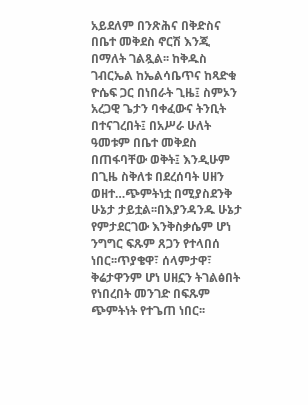አይደለም በንጽሕና በቅድስና በቤተ መቅደስ ኖርሽ እንጂ በማለት ገልጿል፡፡ ከቅዱስ ገብርኤል ከኤልሳቤጥና ከጻድቁ ዮሴፍ ጋር በነበራት ጊዜ፤ ስምኦን አረጋዊ ጌታን ባቀፈውና ትንቢት በተናገረበት፤ በአሥራ ሁለት ዓመቱም በቤተ መቅደስ በጠፋባቸው ወቅት፤ እንዲሁም በጊዜ ስቅለቱ በደረሰባት ሀዘን ወዘተ…ጭምትነቷ በሚያስደንቅ ሁኔታ ታይቷል፡፡በእያንዳንዱ ሁኔታ የምታደርገው እንቅስቃሴም ሆነ ንግግር ፍጹም ጸጋን የተላበሰ ነበር፡፡ጥያቄዋ፣ ሰላምታዋ፣ ቅሬታዋንም ሆነ ሀዘኗን ትገልፅበት የነበረበት መንገድ በፍጹም ጭምትነት የተጌጠ ነበር፡፡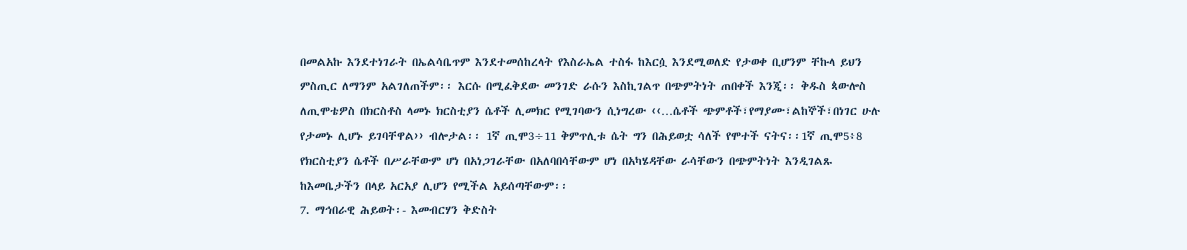በመልአኩ እንደተነገራት በኤልሳቤጥም እንደተመሰከረላት የእስራኤል ተስፋ ከእርሷ እንደሚወለድ የታወቀ ቢሆንም ቸኩላ ይህን ምስጢር ለማንም አልገለጠችም፡፡ እርሱ በሚፈቅደው መንገድ ራሱን እስኪገልጥ በጭምትነት ጠበቀች እንጂ፡፡ ቅዱስ ጳውሎስ ለጢሞቴዎስ በክርስቶስ ላመኑ ክርስቲያን ሴቶች ሊመክር የሚገባውን ሲነግረው ‹‹…ሴቶች ጭምቶች፣የማያሙ፣ልከኞች፣በነገር ሁሉ የታመኑ ሊሆኑ ይገባቸዋል›› ብሎታል፡፡ 1ኛ ጢሞ3÷11 ቅምጥሊቱ ሴት ግን በሕይወቷ ሳለች የሞተች ናትና፡፡1ኛ ጢሞ5፥8 የክርስቲያን ሴቶች በሥራቸውም ሆነ በአነጋገራቸው በአለባበሳቸውም ሆነ በአካሄዳቸው ራሳቸውን በጭምትነት እንዲገልጹ ከእመቤታችን በላይ አርአያ ሊሆን የሚችል አይሰጣቸውም፡፡
7. ማኅበራዊ ሕይወት፡- እመብርሃን ቅድስት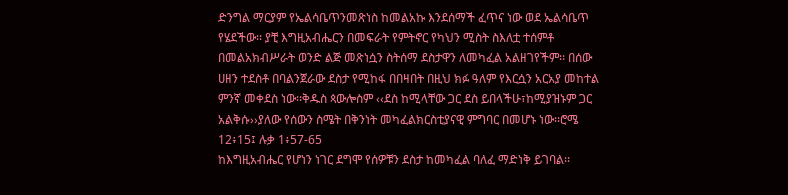ድንግል ማርያም የኤልሳቤጥንመጽነስ ከመልአኩ እንደሰማች ፈጥና ነው ወደ ኤልሳቤጥ የሄደችው፡፡ ያቺ እግዚአብሔርን በመፍራት የምትኖር የካህን ሚስት ስእለቷ ተሰምቶ በመልአክብሥራት ወንድ ልጅ መጽነሷን ስትሰማ ደስታዋን ለመካፈል አልዘገየችም፡፡ በሰው ሀዘን ተደስቶ በባልንጀራው ደስታ የሚከፋ በበዛበት በዚህ ክፉ ዓለም የእርሷን አርአያ መከተል ምንኛ መቀደስ ነው፡፡ቅዱስ ጳውሎስም ‹‹ደስ ከሚላቸው ጋር ደስ ይበላችሁ፣ከሚያዝኑም ጋር አልቅሱ››ያለው የሰውን ስሜት በቅንነት መካፈልክርስቲያናዊ ምግባር በመሆኑ ነው፡፡ሮሜ 12፥15፤ ሉቃ 1፥57-65
ከእግዚአብሔር የሆነን ነገር ደግሞ የሰዎቹን ደስታ ከመካፈል ባለፈ ማድነቅ ይገባል፡፡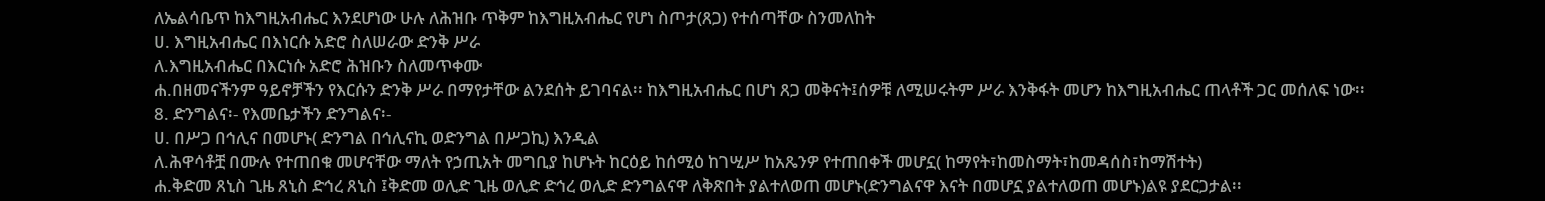ለኤልሳቤጥ ከእግዚአብሔር እንደሆነው ሁሉ ለሕዝቡ ጥቅም ከእግዚአብሔር የሆነ ስጦታ(ጸጋ) የተሰጣቸው ስንመለከት
ሀ. እግዚአብሔር በእነርሱ አድሮ ስለሠራው ድንቅ ሥራ
ለ.እግዚአብሔር በእርነሱ አድሮ ሕዝቡን ስለመጥቀሙ
ሐ.በዘመናችንም ዓይኖቻችን የእርሱን ድንቅ ሥራ በማየታቸው ልንደሰት ይገባናል፡፡ ከእግዚአብሔር በሆነ ጸጋ መቅናት፤ሰዎቹ ለሚሠሩትም ሥራ እንቅፋት መሆን ከእግዚአብሔር ጠላቶች ጋር መሰለፍ ነው፡፡
8. ድንግልና፡- የእመቤታችን ድንግልና፡-
ሀ. በሥጋ በኅሊና በመሆኑ( ድንግል በኅሊናኪ ወድንግል በሥጋኪ) እንዲል
ለ.ሕዋሳቶቿ በሙሉ የተጠበቁ መሆናቸው ማለት የኃጢአት መግቢያ ከሆኑት ከርዕይ ከሰሚዕ ከገሢሥ ከአጼንዎ የተጠበቀች መሆኗ( ከማየት፣ከመስማት፣ከመዳሰስ፣ከማሽተት)
ሐ.ቅድመ ጸኒስ ጊዜ ጸኒስ ድኅረ ጸኒስ ፤ቅድመ ወሊድ ጊዜ ወሊድ ድኅረ ወሊድ ድንግልናዋ ለቅጽበት ያልተለወጠ መሆኑ(ድንግልናዋ እናት በመሆኗ ያልተለወጠ መሆኑ)ልዩ ያደርጋታል፡፡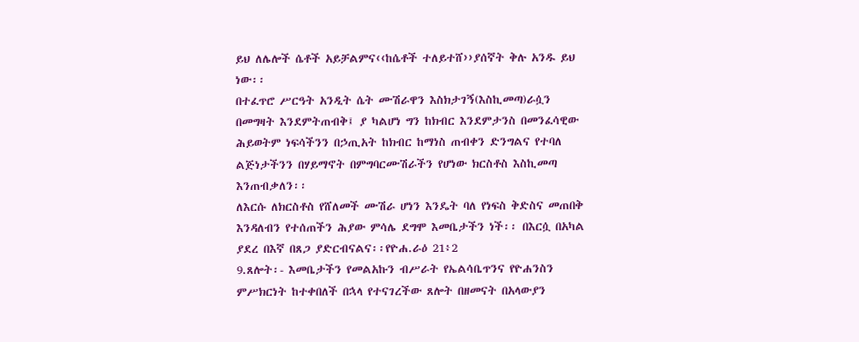ይህ ለሌሎች ሴቶች አይቻልምና‹‹ከሴቶች ተለይተሸ››ያሰኛት ቅሉ አንዱ ይህ ነው፡፡
በተፈጥሮ ሥርዓት አንዲት ሴት ሙሽራዋን እስክታገኝ(እስኪመጣ)ራሷን በመግዛት እንደምትጠብቅ፤ ያ ካልሆነ ግን ከክብር እንደምታንስ በመንፈሳዊው ሕይወትም ነፍሳችንን በኃጢአት ከክብር ከማነስ ጠብቀን ድንግልና የተባለ ልጅነታችንን በሃይማኖት በምግባርሙሽራችን የሆነው ክርስቶስ እስኪመጣ እንጠብቃለን፡፡
ለእርሱ ለክርስቶስ የሸለመች ሙሽራ ሆነን እንዴት ባለ የነፍስ ቅድስና መጠበቅ እንዳለብን የተሰጠችን ሕያው ምሳሌ ደግሞ እመቤታችን ነች፡፡ በእርሷ በአካል ያደረ በእኛ በጸጋ ያድርብናልና፡፡የዮሐ.ራዕ 21፥2
9.ጸሎት፡- እመቤታችን የመልአኩን ብሥራት የኤልሳቤጥንና የዮሐንስን ምሥክርነት ከተቀበለች በኋላ የተናገረችው ጸሎት በዘመናት በአላውያን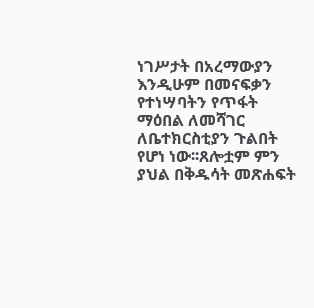ነገሥታት በአረማውያን እንዲሁም በመናፍቃን የተነሣባትን የጥፋት ማዕበል ለመሻገር ለቤተክርስቲያን ጉልበት የሆነ ነው፡፡ጸሎቷም ምን ያህል በቅዱሳት መጽሐፍት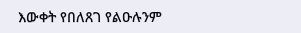እውቀት የበለጸገ የልዑሉንም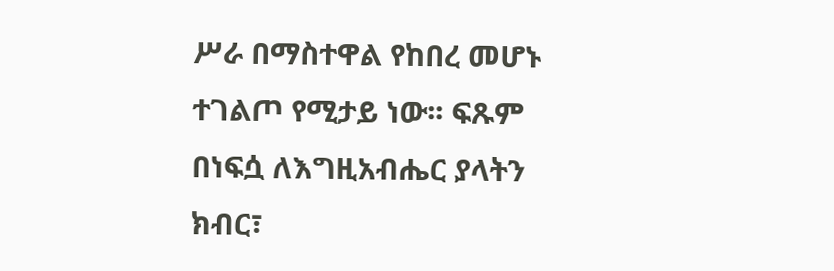ሥራ በማስተዋል የከበረ መሆኑ ተገልጦ የሚታይ ነው፡፡ ፍጹም በነፍሷ ለእግዚአብሔር ያላትን ክብር፣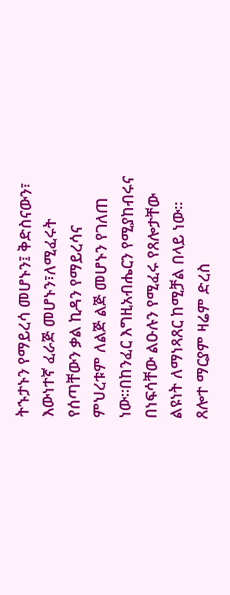ትኁታኑን የማይረሳ መሆኑን፤ ቅድስናውን፣ እውነተኛ ፈራጅ መሆኑን፣ለሚፈሩት የሰጣቸውን ቃል ኪዳን የማይረሳና ምህረቱም ለልጅ ልጅ መሆኑን የገለጠ ነው፡፡በከንፈር እግዚአብሔርን የሚያከብሩና በነፍሳቸው ልዑሉን የሚፈሩ የጸሎታቸው ልዩነት ለማነጻጸር ከሚቻል በላይ ነው፡፡ ጸሎተ ማርያም ዛሬም ድረስ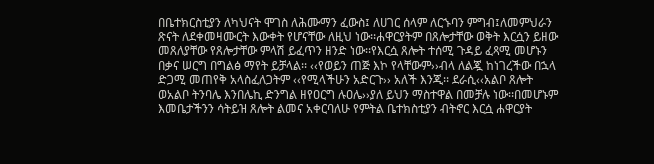በቤተክርስቲያን ለካህናት ሞገስ ለሕሙማን ፈውስ፤ ለሀገር ሰላም ለርኁባን ምግብ፤ለመምህራን ጽናት ለደቀመዛሙርት እውቀት የሆናቸው ለዚህ ነው፡፡ሐዋርያትም በጸሎታቸው ወቅት እርሷን ይዘው መጸለያቸው የጸሎታቸው ምላሽ ይፈጥን ዘንድ ነው፡፡የእርሷ ጸሎት ተሰሚ ጉዳይ ፈጻሚ መሆኑን በቃና ሠርግ በግልፅ ማየት ይቻላል፡፡ ‹‹የወይን ጠጅ እኮ የላቸውም››ብላ ለልጇ ከነገረችው በኋላ ድጋሚ መጠየቅ አላስፈለጋትም ‹‹የሚላችሁን አድርጉ›› አለች እንጂ፡፡ ደራሲ‹‹አልቦ ጸሎት ወአልቦ ትንባሌ እንበሌኪ ድንግል ዘየዐርግ ሉዐሌ››ያለ ይህን ማስተዋል በመቻሉ ነው፡፡በመሆኑም እመቤታችንን ሳትይዝ ጸሎት ልመና አቀርባለሁ የምትል ቤተክስቲያን ብትኖር እርሷ ሐዋርያት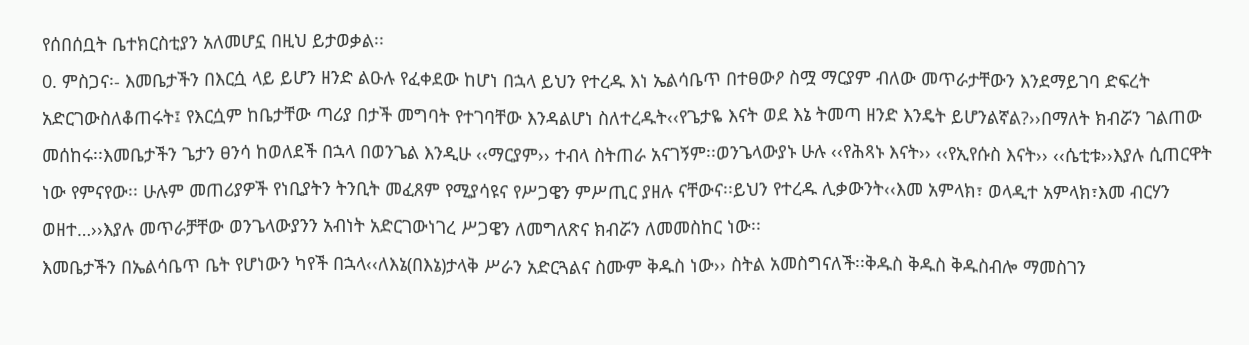የሰበሰቧት ቤተክርስቲያን አለመሆኗ በዚህ ይታወቃል፡፡
0. ምስጋና፡- እመቤታችን በእርሷ ላይ ይሆን ዘንድ ልዑሉ የፈቀደው ከሆነ በኋላ ይህን የተረዱ እነ ኤልሳቤጥ በተፀውዖ ስሟ ማርያም ብለው መጥራታቸውን እንደማይገባ ድፍረት አድርገውስለቆጠሩት፤ የእርሷም ከቤታቸው ጣሪያ በታች መግባት የተገባቸው እንዳልሆነ ስለተረዱት‹‹የጌታዬ እናት ወደ እኔ ትመጣ ዘንድ እንዴት ይሆንልኛል?››በማለት ክብሯን ገልጠው መሰከሩ፡፡እመቤታችን ጌታን ፀንሳ ከወለደች በኋላ በወንጌል እንዲሁ ‹‹ማርያም›› ተብላ ስትጠራ አናገኝም፡፡ወንጌላውያኑ ሁሉ ‹‹የሕጻኑ እናት›› ‹‹የኢየሱስ እናት›› ‹‹ሴቲቱ››እያሉ ሲጠርዋት ነው የምናየው፡፡ ሁሉም መጠሪያዎች የነቢያትን ትንቢት መፈጸም የሚያሳዩና የሥጋዌን ምሥጢር ያዘሉ ናቸውና፡፡ይህን የተረዱ ሊቃውንት‹‹እመ አምላክ፣ ወላዲተ አምላክ፣እመ ብርሃን ወዘተ…››እያሉ መጥራቻቸው ወንጌላውያንን አብነት አድርገውነገረ ሥጋዌን ለመግለጽና ክብሯን ለመመስከር ነው፡፡
እመቤታችን በኤልሳቤጥ ቤት የሆነውን ካየች በኋላ‹‹ለእኔ(በእኔ)ታላቅ ሥራን አድርጓልና ስሙም ቅዱስ ነው›› ስትል አመስግናለች፡፡ቅዱስ ቅዱስ ቅዱስብሎ ማመስገን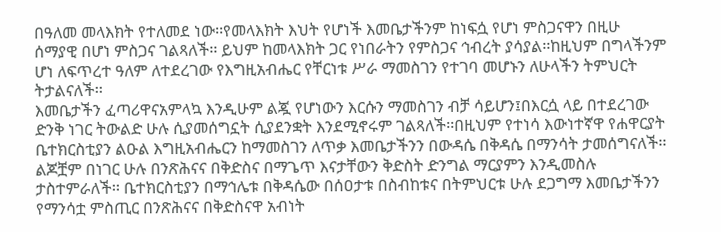በዓለመ መላእክት የተለመደ ነው፡፡የመላእክት እህት የሆነች እመቤታችንም ከነፍሷ የሆነ ምስጋናዋን በዚሁ ሰማያዊ በሆነ ምስጋና ገልጻለች፡፡ ይህም ከመላእክት ጋር የነበራትን የምስጋና ኅብረት ያሳያል፡፡ከዚህም በግላችንም ሆነ ለፍጥረተ ዓለም ለተደረገው የእግዚአብሔር የቸርነቱ ሥራ ማመስገን የተገባ መሆኑን ለሁላችን ትምህርት ትታልናለች፡፡
እመቤታችን ፈጣሪዋናአምላኳ እንዲሁም ልጇ የሆነውን እርሱን ማመስገን ብቻ ሳይሆን፤በእርሷ ላይ በተደረገው ድንቅ ነገር ትውልድ ሁሉ ሲያመሰግኗት ሲያደንቋት እንደሚኖሩም ገልጻለች፡፡በዚህም የተነሳ እውነተኛዋ የሐዋርያት ቤተክርስቲያን ልዑል እግዚአብሔርን ከማመስገን ለጥቃ እመቤታችንን በውዳሴ በቅዳሴ በማንሳት ታመሰግናለች፡፡ ልጆቿም በነገር ሁሉ በንጽሕናና በቅድስና በማጌጥ እናታቸውን ቅድስት ድንግል ማርያምን እንዲመስሉ ታስተምራለች፡፡ ቤተክርስቲያን በማኅሌቱ በቅዳሴው በሰዐታቱ በስብከቱና በትምህርቱ ሁሉ ደጋግማ እመቤታችንን የማንሳቷ ምስጢር በንጽሕናና በቅድስናዋ አብነት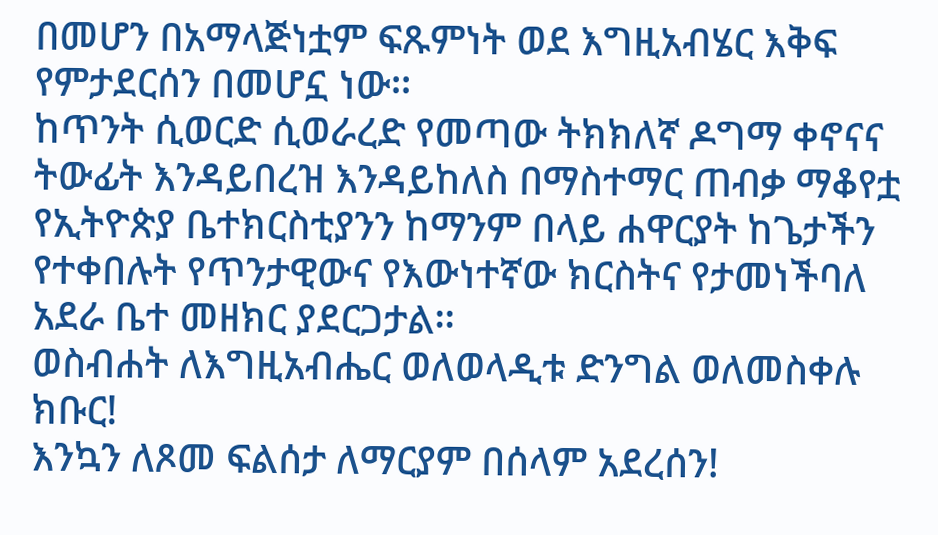በመሆን በአማላጅነቷም ፍጹምነት ወደ እግዚአብሄር እቅፍ የምታደርሰን በመሆኗ ነው፡፡
ከጥንት ሲወርድ ሲወራረድ የመጣው ትክክለኛ ዶግማ ቀኖናና ትውፊት እንዳይበረዝ እንዳይከለስ በማስተማር ጠብቃ ማቆየቷ የኢትዮጵያ ቤተክርስቲያንን ከማንም በላይ ሐዋርያት ከጌታችን የተቀበሉት የጥንታዊውና የእውነተኛው ክርስትና የታመነችባለ አደራ ቤተ መዘክር ያደርጋታል፡፡
ወስብሐት ለእግዚአብሔር ወለወላዲቱ ድንግል ወለመስቀሉ ክቡር!
እንኳን ለጾመ ፍልሰታ ለማርያም በሰላም አደረሰን!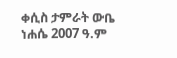ቀሲስ ታምራት ውቤ
ነሐሴ 2007 ዓ.ም